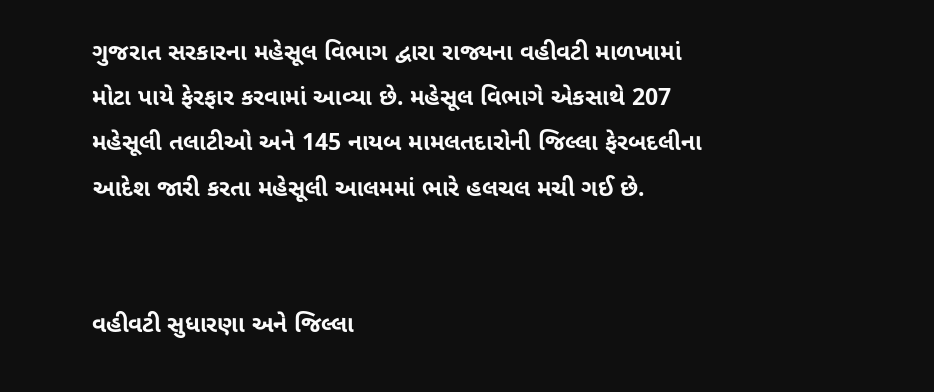ગુજરાત સરકારના મહેસૂલ વિભાગ દ્વારા રાજ્યના વહીવટી માળખામાં મોટા પાયે ફેરફાર કરવામાં આવ્યા છે. મહેસૂલ વિભાગે એકસાથે 207 મહેસૂલી તલાટીઓ અને 145 નાયબ મામલતદારોની જિલ્લા ફેરબદલીના આદેશ જારી કરતા મહેસૂલી આલમમાં ભારે હલચલ મચી ગઈ છે.


વહીવટી સુધારણા અને જિલ્લા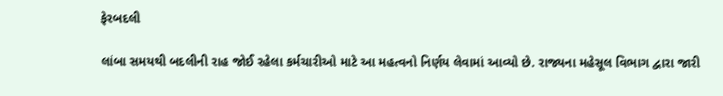ફેરબદલી

લાંબા સમયથી બદલીની રાહ જોઈ રહેલા કર્મચારીઓ માટે આ મહત્વનો નિર્ણય લેવામાં આવ્યો છે. રાજ્યના મહેસૂલ વિભાગ દ્વારા જારી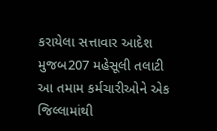કરાયેલા સત્તાવાર આદેશ મુજબ207 મહેસૂલી તલાટી આ તમામ કર્મચારીઓને એક જિલ્લામાંથી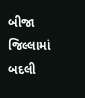બીજા જિલ્લામાં બદલી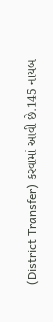(District Transfer) કરવામાં આવી છે.145 નાયબ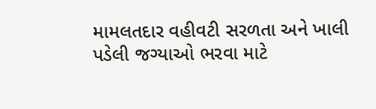મામલતદાર વહીવટી સરળતા અને ખાલી પડેલી જગ્યાઓ ભરવા માટે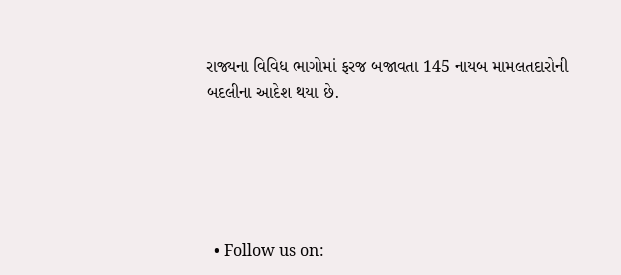રાજ્યના વિવિધ ભાગોમાં ફરજ બજાવતા 145 નાયબ મામલતદારોની બદલીના આદેશ થયા છે.





  • Follow us on: